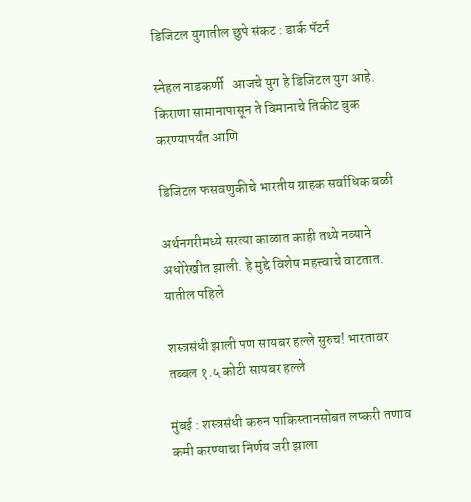डिजिटल युगातील छुपे संकट : डार्क पॅटर्न

स्नेहल नाडकर्णी   आजचे युग हे डिजिटल युग आहे. किराणा सामानापासून ते विमानाचे तिकीट बुक करण्यापर्यंत आणि

डिजिटल फसवणुकीचे भारतीय ग्राहक सर्वाधिक बळी

अर्थनगरीमध्ये सरत्या काळात काही तथ्ये नव्याने अधोरेखीत झाली. हे मुद्दे विशेष महत्त्वाचे वाटतात. यातील पहिले

शस्त्रसंधी झाली पण सायबर हल्ले सुरुच! भारतावर तब्बल १.५ कोटी सायबर हल्ले

मुंबई : शस्त्रसंधी करुन पाकिस्तानसोबत लष्करी तणाव कमी करण्याचा निर्णय जरी झाला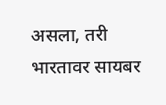असला, तरी भारतावर सायबर